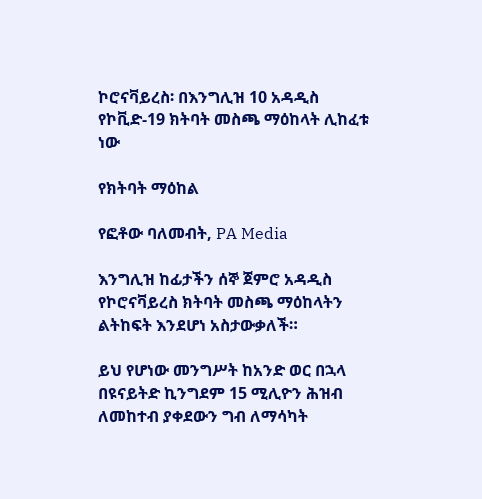ኮሮናቫይረስ፡ በእንግሊዝ 10 አዳዲስ የኮቪድ-19 ክትባት መስጫ ማዕከላት ሊከፈቱ ነው

የክትባት ማዕከል

የፎቶው ባለመብት, PA Media

እንግሊዝ ከፊታችን ሰኞ ጀምሮ አዳዲስ የኮሮናቫይረስ ክትባት መስጫ ማዕከላትን ልትከፍት እንደሆነ አስታውቃለች።

ይህ የሆነው መንግሥት ከአንድ ወር በኋላ በዩናይትድ ኪንግደም 15 ሚሊዮን ሕዝብ ለመከተብ ያቀደውን ግብ ለማሳካት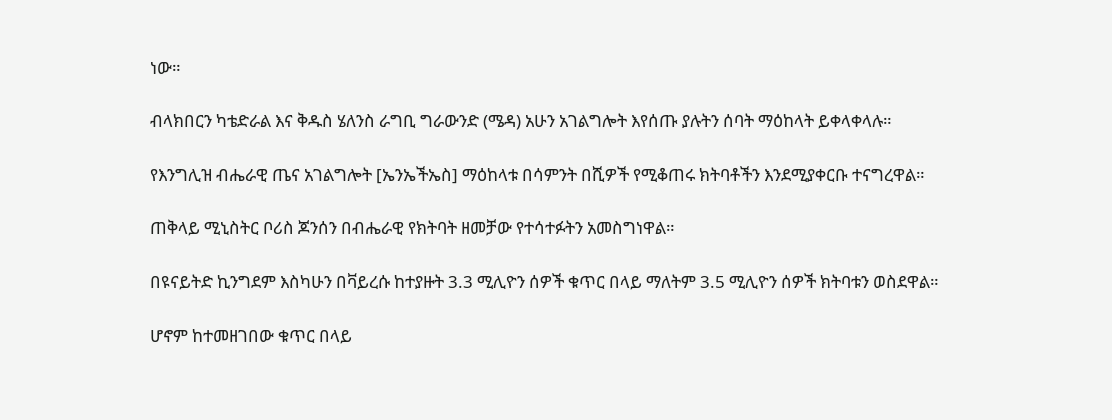ነው።

ብላክበርን ካቴድራል እና ቅዱስ ሄለንስ ራግቢ ግራውንድ (ሜዳ) አሁን አገልግሎት እየሰጡ ያሉትን ሰባት ማዕከላት ይቀላቀላሉ።

የእንግሊዝ ብሔራዊ ጤና አገልግሎት [ኤንኤችኤስ] ማዕከላቱ በሳምንት በሺዎች የሚቆጠሩ ክትባቶችን እንደሚያቀርቡ ተናግረዋል።

ጠቅላይ ሚኒስትር ቦሪስ ጆንሰን በብሔራዊ የክትባት ዘመቻው የተሳተፉትን አመስግነዋል።

በዩናይትድ ኪንግደም እስካሁን በቫይረሱ ከተያዙት 3.3 ሚሊዮን ሰዎች ቁጥር በላይ ማለትም 3.5 ሚሊዮን ሰዎች ክትባቱን ወስደዋል።

ሆኖም ከተመዘገበው ቁጥር በላይ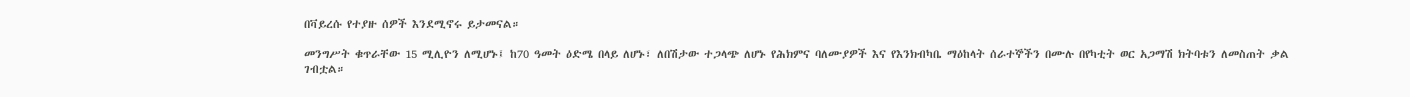በቫይረሱ የተያዙ ሰዎች እንደሚኖሩ ይታመናል።

መንግሥት ቁጥራቸው 15 ሚሊዮን ለሚሆኑ፤ ከ70 ዓመት ዕድሜ በላይ ለሆኑ፣ ለበሽታው ተጋላጭ ለሆኑ የሕክምና ባለሙያዎች እና የእንክብካቤ ማዕከላት ሰራተኞችን በሙሉ በየካቲት ወር አጋማሽ ክትባቱን ለመስጠት ቃል ገብቷል።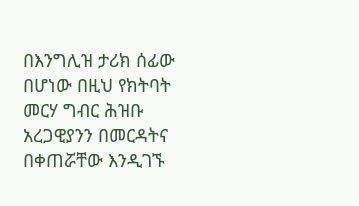በእንግሊዝ ታሪክ ሰፊው በሆነው በዚህ የክትባት መርሃ ግብር ሕዝቡ አረጋዊያንን በመርዳትና በቀጠሯቸው እንዲገኙ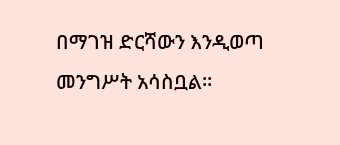በማገዝ ድርሻውን እንዲወጣ መንግሥት አሳስቧል።